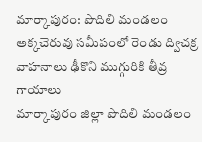మార్కాపురం: పొదిలి మండలం అక్కచెరువు సమీపంలో రెండు ద్విచక్ర వాహనాలు ఢీకొని ముగ్గురికి తీవ్ర గాయాలు
మార్కాపురం జిల్లా పొదిలి మండలం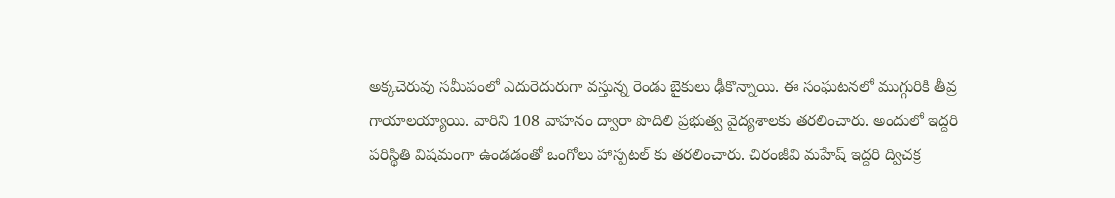అక్కచెరువు సమీపంలో ఎదురెదురుగా వస్తున్న రెండు బైకులు ఢీకొన్నాయి. ఈ సంఘటనలో ముగ్గురికి తీవ్ర గాయాలయ్యాయి. వారిని 108 వాహనం ద్వారా పొదిలి ప్రభుత్వ వైద్యశాలకు తరలించారు. అందులో ఇద్దరి పరిస్థితి విషమంగా ఉండడంతో ఒంగోలు హాస్పటల్ కు తరలించారు. చిరంజీవి మహేష్ ఇద్దరి ద్విచక్ర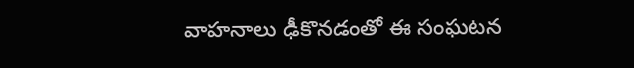వాహనాలు ఢీకొనడంతో ఈ సంఘటన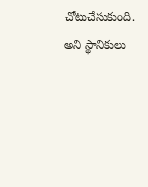చోటుచేసుకుంది. అని స్థానికులు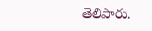తెలిపారు.